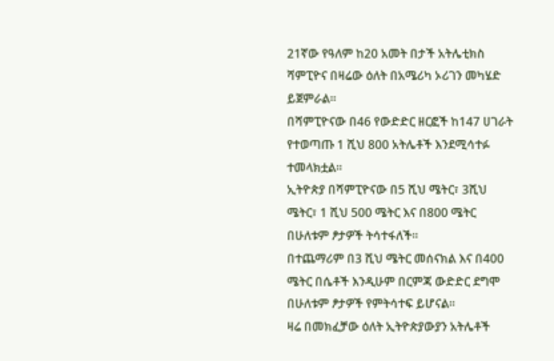21ኛው የዓለም ከ20 አመት በታች አትሌቲክስ ሻምፒዮና በዛሬው ዕለት በአሜሪካ ኦሪገን መካሄድ ይጀምራል፡፡
በሻምፒዮናው በ46 የውድድር ዘርፎች ከ147 ሀገራት የተወጣጡ 1 ሺህ 800 አትሌቶች እንደሚሳተፉ ተመላክቷል፡፡
ኢትዮጵያ በሻምፒዮናው በ5 ሺህ ሜትር፣ 3ሺህ ሜትር፣ 1 ሺህ 500 ሜትር እና በ800 ሜትር በሁለቱም ፆታዎች ትሳተፋለች፡፡
በተጨማሪም በ3 ሺህ ሜትር መሰናክል እና በ400 ሜትር በሴቶች እንዲሁም በርምጃ ውድድር ደግሞ በሁለቱም ፆታዎች የምትሳተፍ ይሆናል፡፡
ዛሬ በመክፈቻው ዕለት ኢትዮጵያውያን አትሌቶች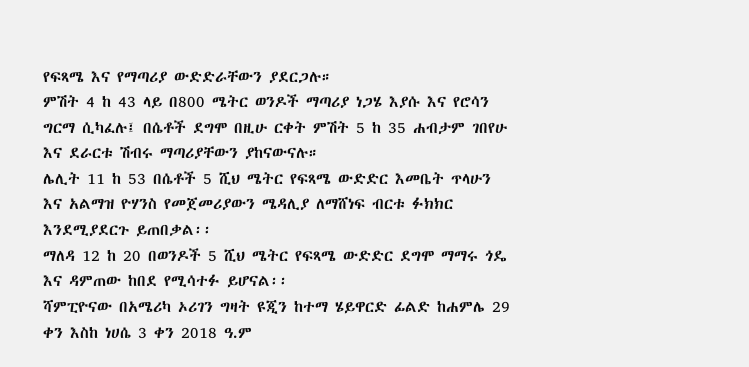የፍጻሜ እና የማጣሪያ ውድድራቸውን ያደርጋሉ።
ምሽት 4 ከ 43 ላይ በ800 ሜትር ወንዶች ማጣሪያ ነጋሄ እያሱ እና የሮሳን ግርማ ሲካፈሉ፤ በሴቶች ደግሞ በዚሁ ርቀት ምሽት 5 ከ 35 ሐብታም ገበየሁ እና ደራርቱ ሽብሩ ማጣሪያቸውን ያከናውናሉ።
ሌሊት 11 ከ 53 በሴቶች 5 ሺህ ሜትር የፍጻሜ ውድድር እመቤት ጥላሁን እና አልማዝ ዮሃንስ የመጀመሪያውን ሜዳሊያ ለማሸነፍ ብርቱ ፉክክር እንደሚያደርጉ ይጠበቃል፡፡
ማለዳ 12 ከ 20 በወንዶች 5 ሺህ ሜትር የፍጻሜ ውድድር ደግሞ ማማሩ ጎዴ እና ዳምጠው ከበደ የሚሳተፉ ይሆናል፡፡
ሻምፒዮናው በአሜሪካ ኦሪገን ግዛት ዩጂን ከተማ ሄይዋርድ ፊልድ ከሐምሌ 29 ቀን እስከ ነሀሴ 3 ቀን 2018 ዓ.ም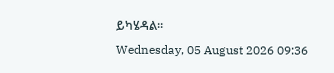ይካሄዳል።
Wednesday, 05 August 2026 09:36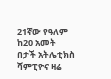21ኛው የዓለም ከ20 አመት በታች አትሌቲክስ ሻምፒዮና ዛሬ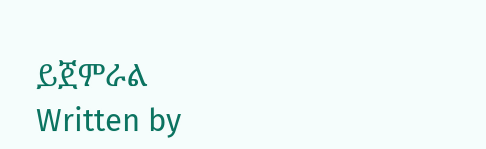ይጀምራል
Written by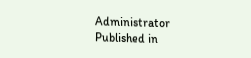Administrator
Published in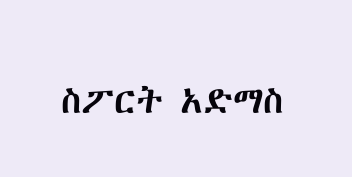ስፖርት አድማስ